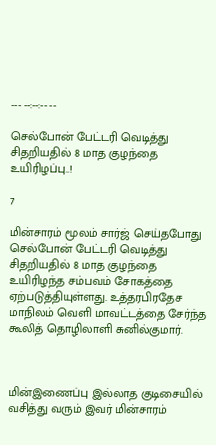--- --:--:-- --

செல்போன் பேட்டரி வெடித்து சிதறியதில் 8 மாத குழந்தை உயிரிழப்பு..!

7

மின்சாரம் மூலம் சார்ஜ் செய்தபோது செல்போன் பேட்டரி வெடித்து சிதறியதில் 8 மாத குழந்தை உயிரிழந்த சம்பவம் சோகத்தை ஏற்படுத்தியுள்ளது. உத்தரபிரதேச மாநிலம் வெளி மாவட்டத்தை சேர்ந்த கூலித் தொழிலாளி சுனில்குமார்.



மின்இணைப்பு இல்லாத குடிசையில் வசித்து வரும் இவர் மின்சாரம்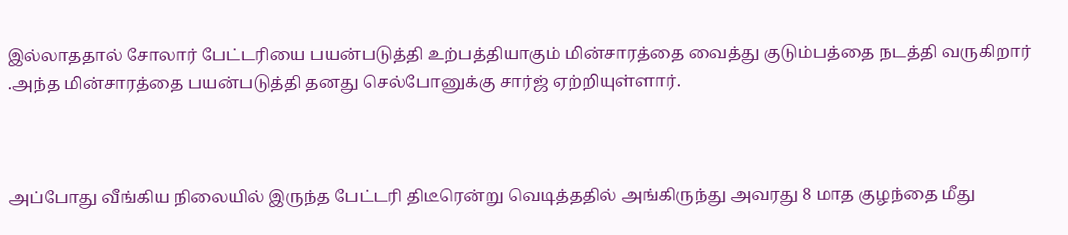இல்லாததால் சோலார் பேட்டரியை பயன்படுத்தி உற்பத்தியாகும் மின்சாரத்தை வைத்து குடும்பத்தை நடத்தி வருகிறார் .அந்த மின்சாரத்தை பயன்படுத்தி தனது செல்போனுக்கு சார்ஜ் ஏற்றியுள்ளார்.



அப்போது வீங்கிய நிலையில் இருந்த பேட்டரி திடீரென்று வெடித்ததில் அங்கிருந்து அவரது 8 மாத குழந்தை மீது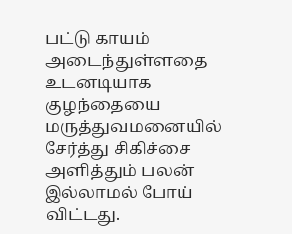பட்டு காயம் அடைந்துள்ளதை உடனடியாக குழந்தையை மருத்துவமனையில் சேர்த்து சிகிச்சை அளித்தும் பலன் இல்லாமல் போய் விட்டது.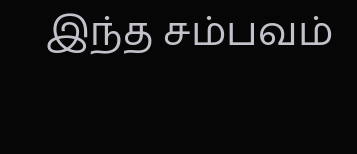இந்த சம்பவம்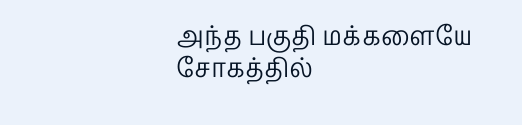அந்த பகுதி மக்களையே சோகத்தில்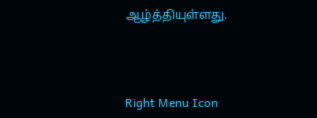ஆழ்த்தியுள்ளது.



Right Menu Icon